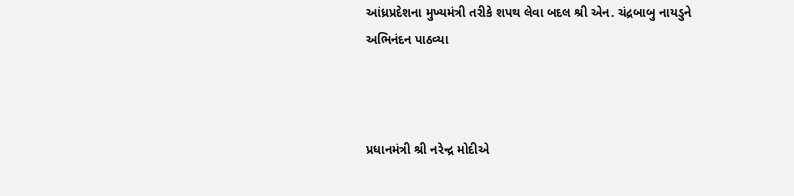આંધ્રપ્રદેશના મુખ્યમંત્રી તરીકે શપથ લેવા બદલ શ્રી એન. ચંદ્રબાબુ નાયડુને અભિનંદન પાઠવ્યા



પ્રધાનમંત્રી શ્રી નરેન્દ્ર મોદીએ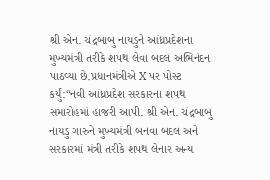શ્રી એન. ચંદ્રબાબુ નાયડુને આંધ્રપ્રદેશના મુખ્યમંત્રી તરીકે શપથ લેવા બદલ અભિનંદન પાઠવ્યા છે.પ્રધાનમંત્રીએ X પર પોસ્ટ કર્યું:“નવી આંધ્રપ્રદેશ સરકારના શપથ સમારોહમાં હાજરી આપી. શ્રી એન. ચંદ્રબાબુ નાયડુ ગારુને મુખ્યમંત્રી બનવા બદલ અને સરકારમાં મંત્રી તરીકે શપથ લેનાર અન્ય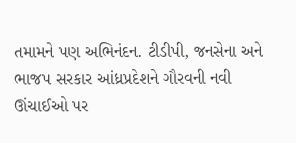તમામને પણ અભિનંદન. ટીડીપી, જનસેના અને ભાજપ સરકાર આંધ્રપ્રદેશને ગૌરવની નવી ઊંચાઈઓ પર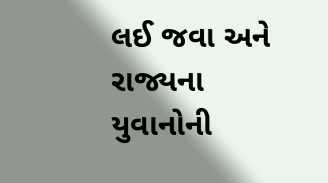લઈ જવા અને રાજ્યના યુવાનોની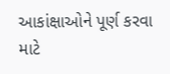આકાંક્ષાઓને પૂર્ણ કરવા માટે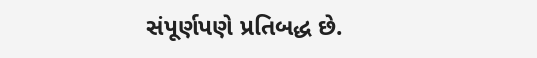સંપૂર્ણપણે પ્રતિબદ્ધ છે.